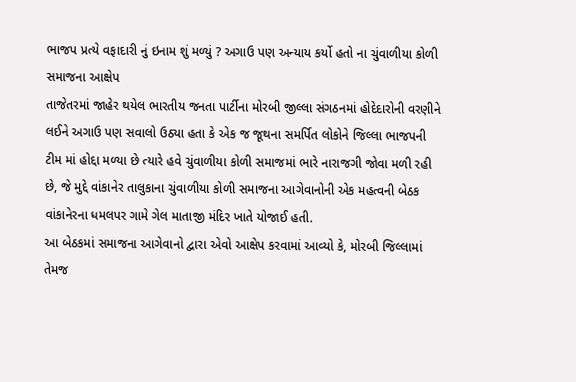ભાજપ પ્રત્યે વફાદારી નું ઇનામ શું મળ્યું ? અગાઉ પણ અન્યાય કર્યો હતો ના ચુંવાળીયા કોળી સમાજના આક્ષેપ
તાજેતરમાં જાહેર થયેલ ભારતીય જનતા પાર્ટીના મોરબી જીલ્લા સંગઠનમાં હોદેદારોની વરણીને લઈને અગાઉ પણ સવાલો ઉઠ્યા હતા કે એક જ જૂથના સમર્પિત લોકોને જિલ્લા ભાજપની ટીમ માં હોદ્દા મળ્યા છે ત્યારે હવે ચુંવાળીયા કોળી સમાજમાં ભારે નારાજગી જોવા મળી રહી છે, જે મુદ્દે વાંકાનેર તાલુકાના ચુંવાળીયા કોળી સમાજના આગેવાનોની એક મહત્વની બેઠક વાંકાનેરના ધમલપર ગામે ગેલ માતાજી મંદિર ખાતે યોજાઈ હતી.
આ બેઠકમાં સમાજના આગેવાનો દ્વારા એવો આક્ષેપ કરવામાં આવ્યો કે, મોરબી જિલ્લામાં તેમજ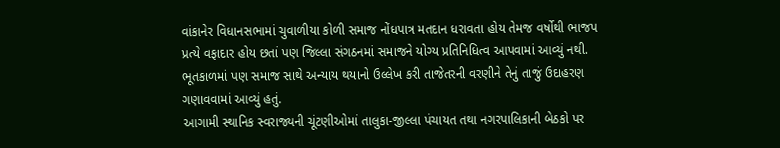વાંકાનેર વિધાનસભામાં ચુવાળીયા કોળી સમાજ નોંધપાત્ર મતદાન ધરાવતા હોય તેમજ વર્ષોથી ભાજપ પ્રત્યે વફાદાર હોય છતાં પણ જિલ્લા સંગઠનમાં સમાજને યોગ્ય પ્રતિનિધિત્વ આપવામાં આવ્યું નથી. ભૂતકાળમાં પણ સમાજ સાથે અન્યાય થયાનો ઉલ્લેખ કરી તાજેતરની વરણીને તેનું તાજું ઉદાહરણ ગણાવવામાં આવ્યું હતું.
આગામી સ્થાનિક સ્વરાજ્યની ચૂંટણીઓમાં તાલુકા-જીલ્લા પંચાયત તથા નગરપાલિકાની બેઠકો પર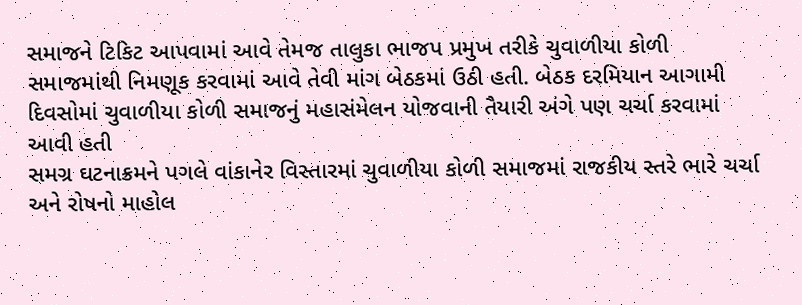સમાજને ટિકિટ આપવામાં આવે તેમજ તાલુકા ભાજપ પ્રમુખ તરીકે ચુવાળીયા કોળી સમાજમાંથી નિમણૂક કરવામાં આવે તેવી માંગ બેઠકમાં ઉઠી હતી. બેઠક દરમિયાન આગામી દિવસોમાં ચુવાળીયા કોળી સમાજનું મહાસંમેલન યોજવાની તૈયારી અંગે પણ ચર્ચા કરવામાં આવી હતી
સમગ્ર ઘટનાક્રમને પગલે વાંકાનેર વિસ્તારમાં ચુવાળીયા કોળી સમાજમાં રાજકીય સ્તરે ભારે ચર્ચા અને રોષનો માહોલ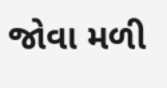જોવા મળી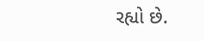રહ્યો છે.